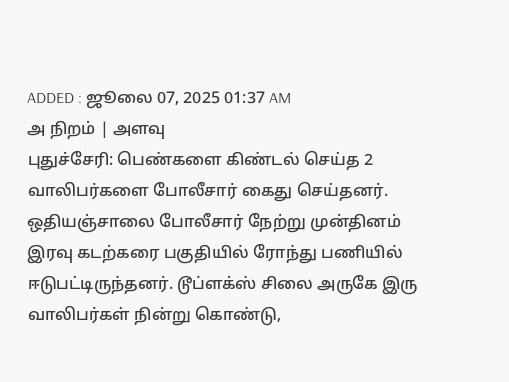ADDED : ஜூலை 07, 2025 01:37 AM
அ நிறம் | அளவு
புதுச்சேரி: பெண்களை கிண்டல் செய்த 2 வாலிபர்களை போலீசார் கைது செய்தனர்.
ஒதியஞ்சாலை போலீசார் நேற்று முன்தினம் இரவு கடற்கரை பகுதியில் ரோந்து பணியில் ஈடுபட்டிருந்தனர். டூப்ளக்ஸ் சிலை அருகே இரு வாலிபர்கள் நின்று கொண்டு,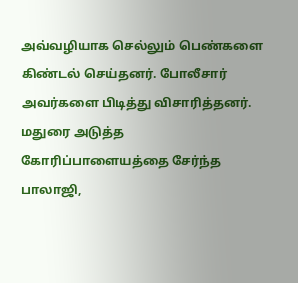அவ்வழியாக செல்லும் பெண்களை கிண்டல் செய்தனர். போலீசார் அவர்களை பிடித்து விசாரித்தனர். மதுரை அடுத்த கோரிப்பாளையத்தை சேர்ந்த பாலாஜி,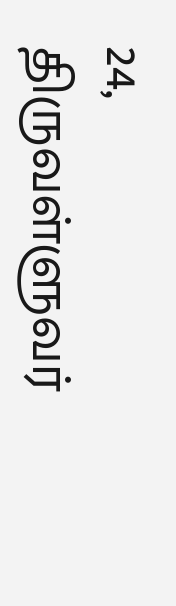24, திருவள்ளுவர்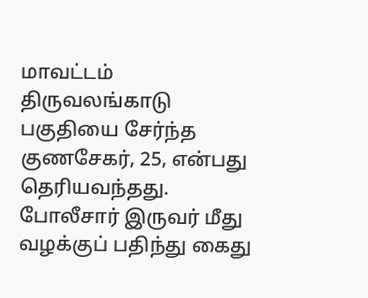மாவட்டம் திருவலங்காடு பகுதியை சேர்ந்த குணசேகர், 25, என்பது தெரியவந்தது.
போலீசார் இருவர் மீது வழக்குப் பதிந்து கைது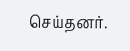செய்தனர்.